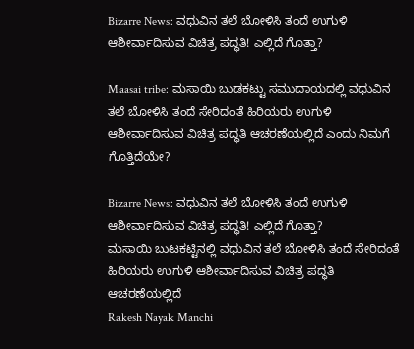Bizarre News: ವಧುವಿನ ತಲೆ ಬೋಳಿಸಿ ತಂದೆ ಉಗುಳಿ ಆಶೀರ್ವಾದಿಸುವ ವಿಚಿತ್ರ ಪದ್ಧತಿ! ಎಲ್ಲಿದೆ ಗೊತ್ತಾ?

Maasai tribe: ಮಸಾಯಿ ಬುಡಕಟ್ಟು ಸಮುದಾಯದಲ್ಲಿ ವಧುವಿನ ತಲೆ ಬೋಳಿಸಿ ತಂದೆ ಸೇರಿದಂತೆ ಹಿರಿಯರು ಉಗುಳಿ ಆಶೀರ್ವಾದಿಸುವ ವಿಚಿತ್ರ ಪದ್ಧತಿ ಆಚರಣೆಯಲ್ಲಿದೆ ಎಂದು ನಿಮಗೆ ಗೊತ್ತಿದೆಯೇ?

Bizarre News: ವಧುವಿನ ತಲೆ ಬೋಳಿಸಿ ತಂದೆ ಉಗುಳಿ ಆಶೀರ್ವಾದಿಸುವ ವಿಚಿತ್ರ ಪದ್ಧತಿ! ಎಲ್ಲಿದೆ ಗೊತ್ತಾ?
ಮಸಾಯಿ ಬುಟಕಟ್ಟಿನಲ್ಲಿ ವಧುವಿನ ತಲೆ ಬೋಳಿಸಿ ತಂದೆ ಸೇರಿದಂತೆ ಹಿರಿಯರು ಉಗುಳಿ ಆಶೀರ್ವಾದಿಸುವ ವಿಚಿತ್ರ ಪದ್ಧತಿ ಆಚರಣೆಯಲ್ಲಿದೆ
Rakesh Nayak Manchi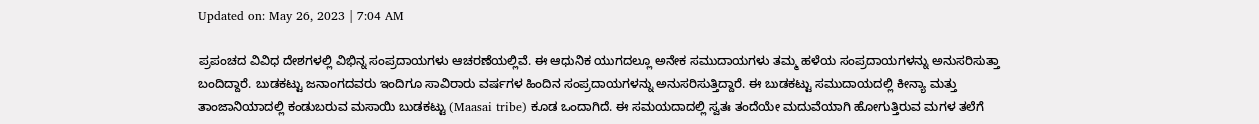Updated on: May 26, 2023 | 7:04 AM

ಪ್ರಪಂಚದ ವಿವಿಧ ದೇಶಗಳಲ್ಲಿ ವಿಭಿನ್ನ ಸಂಪ್ರದಾಯಗಳು ಆಚರಣೆಯಲ್ಲಿವೆ. ಈ ಆಧುನಿಕ ಯುಗದಲ್ಲೂ ಅನೇಕ ಸಮುದಾಯಗಳು ತಮ್ಮ ಹಳೆಯ ಸಂಪ್ರದಾಯಗಳನ್ನು ಅನುಸರಿಸುತ್ತಾ ಬಂದಿದ್ದಾರೆ. ಬುಡಕಟ್ಟು ಜನಾಂಗದವರು ಇಂದಿಗೂ ಸಾವಿರಾರು ವರ್ಷಗಳ ಹಿಂದಿನ ಸಂಪ್ರದಾಯಗಳನ್ನು ಅನುಸರಿಸುತ್ತಿದ್ದಾರೆ. ಈ ಬುಡಕಟ್ಟು ಸಮುದಾಯದಲ್ಲಿ ಕೀನ್ಯಾ ಮತ್ತು ತಾಂಜಾನಿಯಾದಲ್ಲಿ ಕಂಡುಬರುವ ಮಸಾಯಿ ಬುಡಕಟ್ಟು (Maasai tribe) ಕೂಡ ಒಂದಾಗಿದೆ. ಈ ಸಮಯದಾದಲ್ಲಿ ಸ್ವತಃ ತಂದೆಯೇ ಮದುವೆಯಾಗಿ ಹೋಗುತ್ತಿರುವ ಮಗಳ ತಲೆಗೆ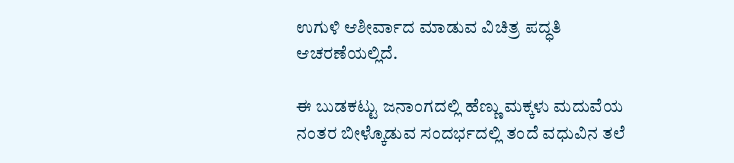ಉಗುಳಿ ಆಶೀರ್ವಾದ ಮಾಡುವ ವಿಚಿತ್ರ ಪದ್ಧತಿ ಆಚರಣೆಯಲ್ಲಿದೆ.

ಈ ಬುಡಕಟ್ಟು ಜನಾಂಗದಲ್ಲಿ ಹೆಣ್ಣು ಮಕ್ಕಳು ಮದುವೆಯ ನಂತರ ಬೀಳ್ಕೊಡುವ ಸಂದರ್ಭದಲ್ಲಿ ತಂದೆ ವಧುವಿನ ತಲೆ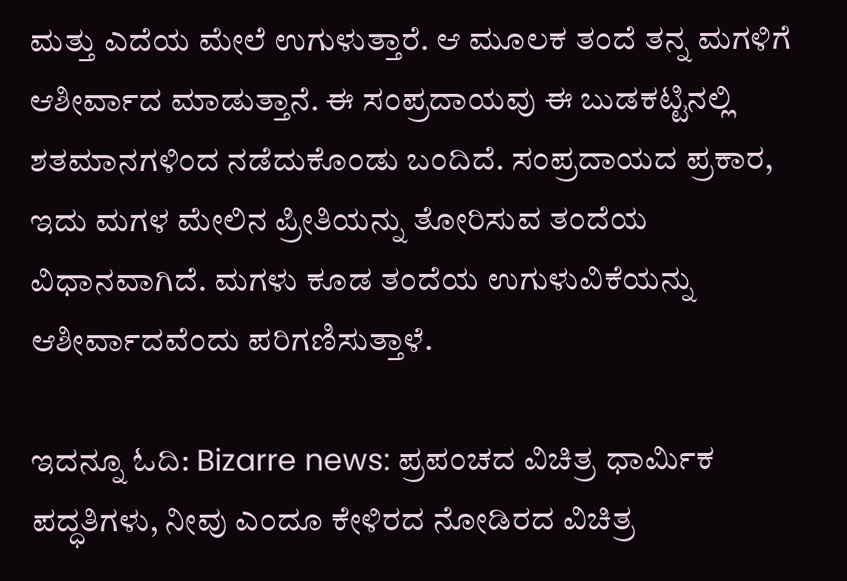ಮತ್ತು ಎದೆಯ ಮೇಲೆ ಉಗುಳುತ್ತಾರೆ. ಆ ಮೂಲಕ ತಂದೆ ತನ್ನ ಮಗಳಿಗೆ ಆಶೀರ್ವಾದ ಮಾಡುತ್ತಾನೆ. ಈ ಸಂಪ್ರದಾಯವು ಈ ಬುಡಕಟ್ಟಿನಲ್ಲಿ ಶತಮಾನಗಳಿಂದ ನಡೆದುಕೊಂಡು ಬಂದಿದೆ. ಸಂಪ್ರದಾಯದ ಪ್ರಕಾರ, ಇದು ಮಗಳ ಮೇಲಿನ ಪ್ರೀತಿಯನ್ನು ತೋರಿಸುವ ತಂದೆಯ ವಿಧಾನವಾಗಿದೆ. ಮಗಳು ಕೂಡ ತಂದೆಯ ಉಗುಳುವಿಕೆಯನ್ನು ಆಶೀರ್ವಾದವೆಂದು ಪರಿಗಣಿಸುತ್ತಾಳೆ.

ಇದನ್ನೂ ಓದಿ: Bizarre news: ಪ್ರಪಂಚದ ವಿಚಿತ್ರ ಧಾರ್ಮಿಕ ಪದ್ಧತಿಗಳು, ನೀವು ಎಂದೂ ಕೇಳಿರದ ನೋಡಿರದ ವಿಚಿತ್ರ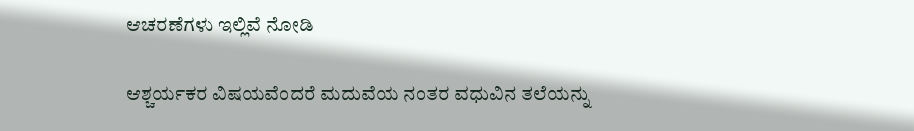ಆಚರಣೆಗಳು ಇಲ್ಲಿವೆ ನೋಡಿ

ಆಶ್ಚರ್ಯಕರ ವಿಷಯವೆಂದರೆ ಮದುವೆಯ ನಂತರ ವಧುವಿನ ತಲೆಯನ್ನು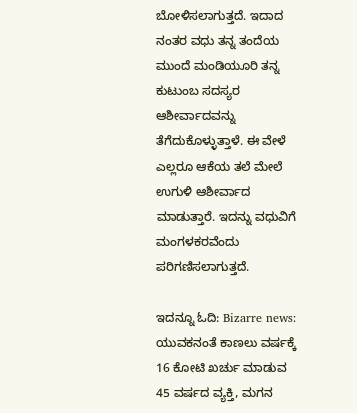ಬೋಳಿಸಲಾಗುತ್ತದೆ. ಇದಾದ ನಂತರ ವಧು ತನ್ನ ತಂದೆಯ ಮುಂದೆ ಮಂಡಿಯೂರಿ ತನ್ನ ಕುಟುಂಬ ಸದಸ್ಯರ ಆಶೀರ್ವಾದವನ್ನು ತೆಗೆದುಕೊಳ್ಳುತ್ತಾಳೆ. ಈ ವೇಳೆ ಎಲ್ಲರೂ ಆಕೆಯ ತಲೆ ಮೇಲೆ ಉಗುಳಿ ಆಶೀರ್ವಾದ ಮಾಡುತ್ತಾರೆ. ಇದನ್ನು ವಧುವಿಗೆ ಮಂಗಳಕರವೆಂದು ಪರಿಗಣಿಸಲಾಗುತ್ತದೆ.

ಇದನ್ನೂ ಓದಿ: Bizarre news: ಯುವಕನಂತೆ ಕಾಣಲು ವರ್ಷಕ್ಕೆ 16 ಕೋಟಿ ಖರ್ಚು ಮಾಡುವ 45 ವರ್ಷದ ವ್ಯಕ್ತಿ, ಮಗನ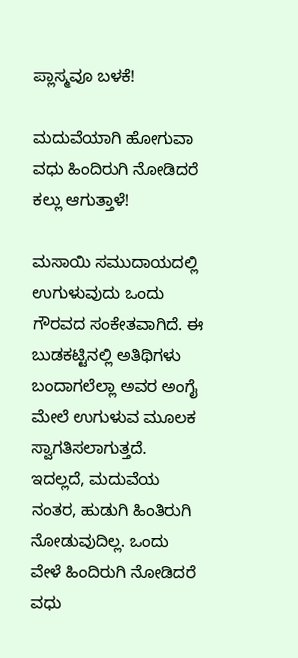ಪ್ಲಾಸ್ಮವೂ ಬಳಕೆ!

ಮದುವೆಯಾಗಿ ಹೋಗುವಾ ವಧು ಹಿಂದಿರುಗಿ ನೋಡಿದರೆ ಕಲ್ಲು ಆಗುತ್ತಾಳೆ!

ಮಸಾಯಿ ಸಮುದಾಯದಲ್ಲಿ ಉಗುಳುವುದು ಒಂದು ಗೌರವದ ಸಂಕೇತವಾಗಿದೆ. ಈ ಬುಡಕಟ್ಟಿನಲ್ಲಿ ಅತಿಥಿಗಳು ಬಂದಾಗಲೆಲ್ಲಾ ಅವರ ಅಂಗೈ ಮೇಲೆ ಉಗುಳುವ ಮೂಲಕ ಸ್ವಾಗತಿಸಲಾಗುತ್ತದೆ. ಇದಲ್ಲದೆ, ಮದುವೆಯ ನಂತರ, ಹುಡುಗಿ ಹಿಂತಿರುಗಿ ನೋಡುವುದಿಲ್ಲ. ಒಂದು ವೇಳೆ ಹಿಂದಿರುಗಿ ನೋಡಿದರೆ ವಧು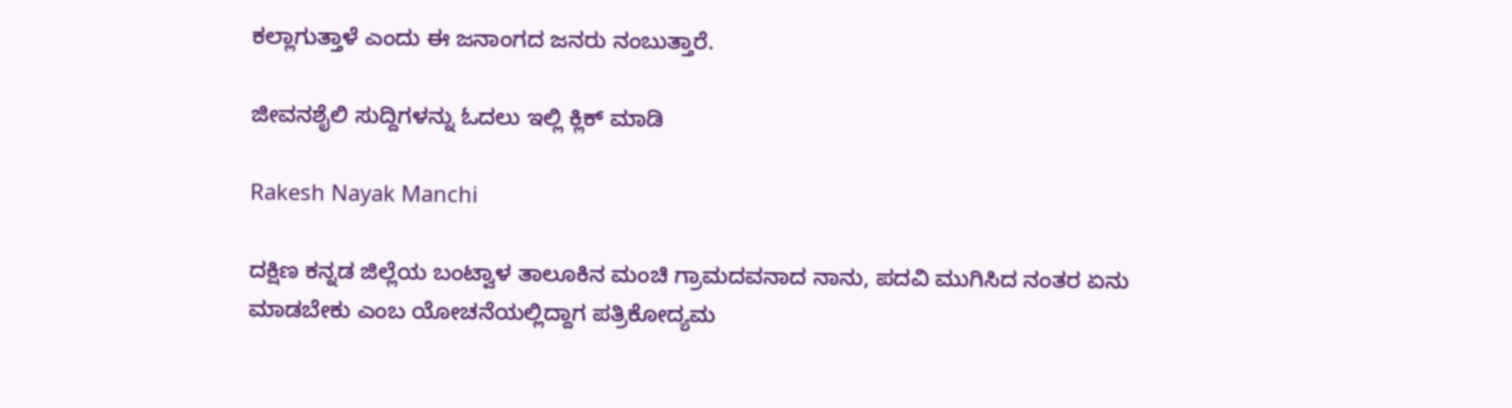ಕಲ್ಲಾಗುತ್ತಾಳೆ ಎಂದು ಈ ಜನಾಂಗದ ಜನರು ನಂಬುತ್ತಾರೆ.

ಜೀವನಶೈಲಿ ಸುದ್ದಿಗಳನ್ನು ಓದಲು ಇಲ್ಲಿ ಕ್ಲಿಕ್ ಮಾಡಿ

Rakesh Nayak Manchi

ದಕ್ಷಿಣ ಕನ್ನಡ ಜಿಲ್ಲೆಯ ಬಂಟ್ವಾಳ ತಾಲೂಕಿನ ಮಂಚಿ ಗ್ರಾಮದವನಾದ ನಾನು, ಪದವಿ ಮುಗಿಸಿದ ನಂತರ ಏನು ಮಾಡಬೇಕು ಎಂಬ ಯೋಚನೆಯಲ್ಲಿದ್ದಾಗ ಪತ್ರಿಕೋದ್ಯಮ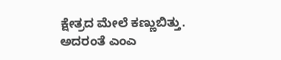ಕ್ಷೇತ್ರದ ಮೇಲೆ ಕಣ್ಣುಬಿತ್ತು. ಅದರಂತೆ ಎಂಎ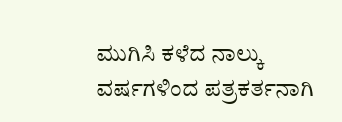ಮುಗಿಸಿ ಕಳೆದ ನಾಲ್ಕು ವರ್ಷಗಳಿಂದ ಪತ್ರಕರ್ತನಾಗಿ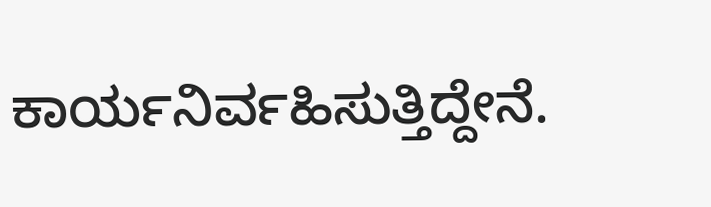ಕಾರ್ಯನಿರ್ವಹಿಸುತ್ತಿದ್ದೇನೆ.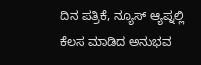ದಿನ ಪತ್ರಿಕೆ, ನ್ಯೂಸ್ ಆ್ಯಪ್ನಲ್ಲಿ ಕೆಲಸ ಮಾಡಿದ ಅನುಭವ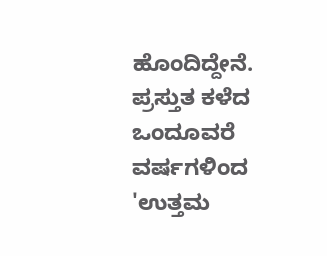ಹೊಂದಿದ್ದೇನೆ. ಪ್ರಸ್ತುತ ಕಳೆದ ಒಂದೂವರೆ ವರ್ಷಗಳಿಂದ 'ಉತ್ತಮ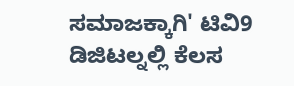ಸಮಾಜಕ್ಕಾಗಿ' ಟಿವಿ9 ಡಿಜಿಟಲ್ನಲ್ಲಿ ಕೆಲಸ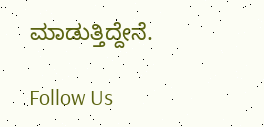ಮಾಡುತ್ತಿದ್ದೇನೆ.

Follow Us